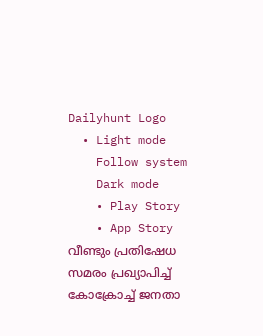Dailyhunt Logo
  • Light mode
    Follow system
    Dark mode
    • Play Story
    • App Story
വീണ്ടും പ്രതിഷേധ സമരം പ്രഖ്യാപിച്ച്‌ കോക്രോച്ച്‌ ജനതാ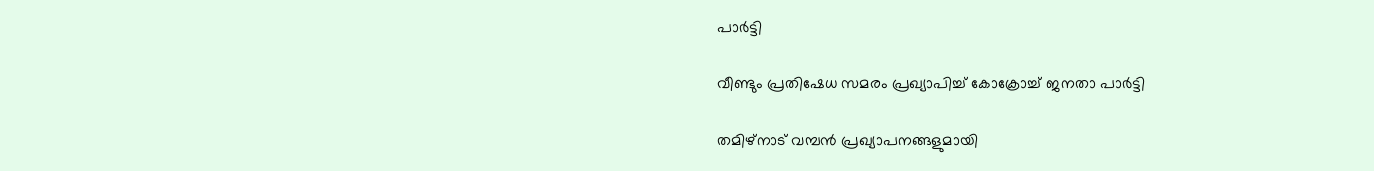പാര്‍ട്ടി

വീണ്ടും പ്രതിഷേധ സമരം പ്രഖ്യാപിച്ച്‌ കോക്രോച്ച്‌ ജനതാ പാര്‍ട്ടി

തമിഴ്‌നാട് വമ്പന്‍ പ്രഖ്യാപനങ്ങളുമായി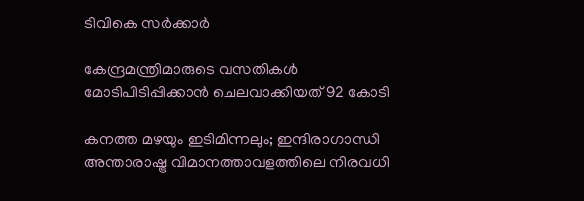ടിവികെ സര്‍ക്കാര്‍

കേന്ദ്രമന്ത്രിമാരുടെ വസതികള്‍ മോടിപിടിപ്പിക്കാന്‍ ചെലവാക്കിയത് 92 കോടി

കനത്ത മഴയും ഇടിമിന്നലും; ഇന്ദിരാഗാന്ധി അന്താരാഷ്ട്ര വിമാനത്താവളത്തിലെ നിരവധി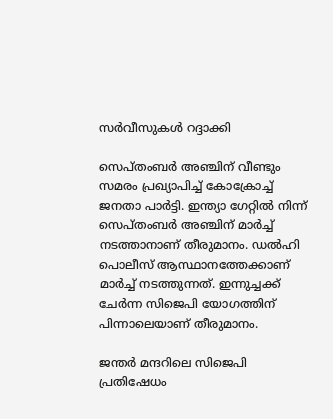സര്‍വീസുകള്‍ റദ്ദാക്കി

സെപ്തംബര്‍ അഞ്ചിന് വീണ്ടും സമരം പ്രഖ്യാപിച്ച്‌ കോക്രോച്ച്‌ ജനതാ പാര്‍ട്ടി. ഇന്ത്യാ ഗേറ്റില്‍ നിന്ന് സെപ്തംബര്‍ അഞ്ചിന് മാര്‍ച്ച്‌ നടത്താനാണ് തീരുമാനം. ഡല്‍ഹി പൊലീസ് ആസ്ഥാനത്തേക്കാണ് മാര്‍ച്ച്‌ നടത്തുന്നത്. ഇന്നുച്ചക്ക് ചേര്‍ന്ന സിജെപി യോഗത്തിന് പിന്നാലെയാണ് തീരുമാനം.

ജന്തര്‍ മന്ദറിലെ സിജെപി പ്രതിഷേധം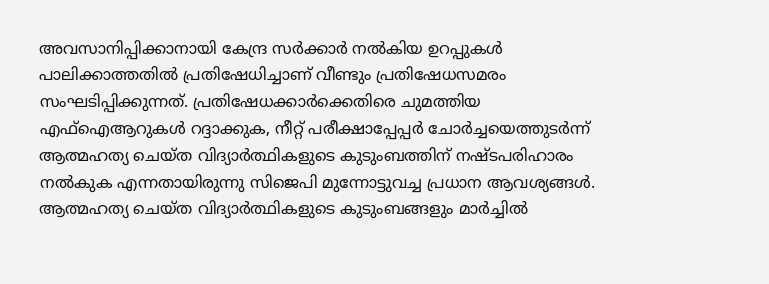അവസാനിപ്പിക്കാനായി കേന്ദ്ര സര്‍ക്കാര്‍ നല്‍കിയ ഉറപ്പുകള്‍ പാലിക്കാത്തതില്‍ പ്രതിഷേധിച്ചാണ് വീണ്ടും പ്രതിഷേധസമരം സംഘടിപ്പിക്കുന്നത്. പ്രതിഷേധക്കാര്‍ക്കെതിരെ ചുമത്തിയ എഫ്‌ഐആറുകള്‍ റദ്ദാക്കുക, നീറ്റ് പരീക്ഷാപ്പേപ്പര്‍ ചോര്‍ച്ചയെത്തുടര്‍ന്ന് ആത്മഹത്യ ചെയ്ത വിദ്യാര്‍ത്ഥികളുടെ കുടുംബത്തിന് നഷ്ടപരിഹാരം നല്‍കുക എന്നതായിരുന്നു സിജെപി മുന്നോട്ടുവച്ച പ്രധാന ആവശ്യങ്ങള്‍. ആത്മഹത്യ ചെയ്ത വിദ്യാര്‍ത്ഥികളുടെ കുടുംബങ്ങളും മാര്‍ച്ചില്‍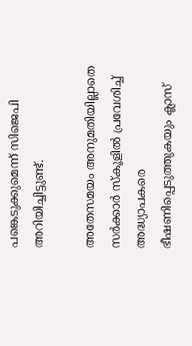പങ്കെടുക്കുമെന്ന് സിജെപി അറിയിച്ചിട്ടുണ്ട്.

അതേസമയം അനുമതിയില്ലാതെ സര്‍ക്കാര്‍ സ്‌കൂളില്‍ പ്രവേശിച്ച്‌ അദ്ധ്യാപകരെ ഭീഷണിപ്പെടുത്തുകയും ക്ലാസ്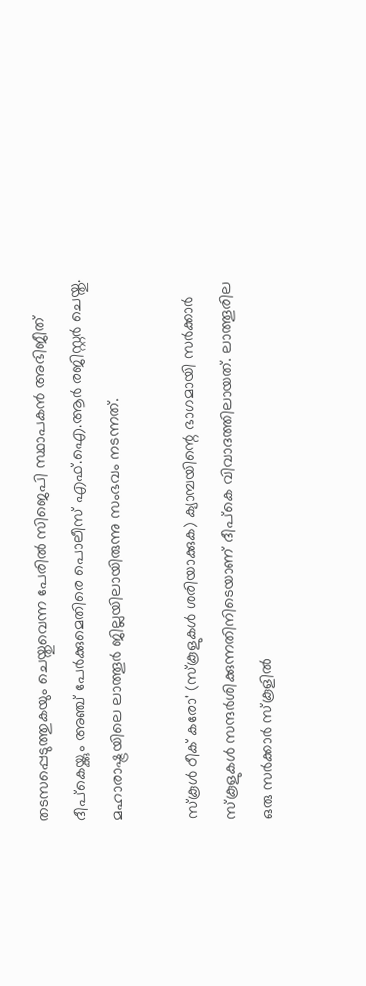തടസപ്പെടുത്തുകയും ചെയ്തുവെന്ന പേരില്‍ സിജെപി സ്ഥാപകന്‍ അഭിജീത് ദീപ്‌കെയ്ക്കും അഞ്ച് പേര്‍ക്കുമെതിരെ പൊലീസ് എഫ്.ഐ.ആര്‍ രജിസ്റ്റര്‍ ചെയ്തു. മഹാരാഷ്ട്രയിലെ ലാത്തൂര്‍ ജില്ലയിലായിരുന്നു സംഭവം നടന്നത്.

സ്‌കൂള്‍ ഠീക് കരോ' (സ്‌കൂളുകള്‍ ശരിയാക്കുക) ക്യാമ്പയിന്റെ ഭാഗമായി സര്‍ക്കാര്‍ സ്‌കൂളുകള്‍ സന്ദര്‍ശിക്കുന്നതിനിടെയാണ് ദീപ്‌കെ വിവാദത്തിലായത്. ലാത്തൂരില ഒരു സര്‍ക്കാര്‍ സ്‌കൂളില്‍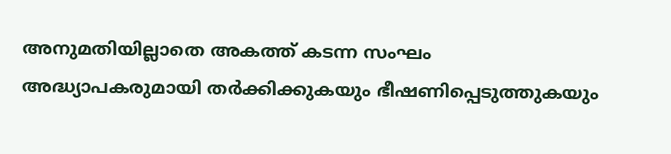അനുമതിയില്ലാതെ അകത്ത് കടന്ന സംഘം അദ്ധ്യാപകരുമായി തര്‍ക്കിക്കുകയും ഭീഷണിപ്പെടുത്തുകയും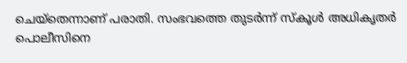ചെയ്‌തെന്നാണ് പരാതി. സംഭവത്തെ തുടര്‍ന്ന് സ്‌കൂള്‍ അധികൃതര്‍ പൊലീസിനെ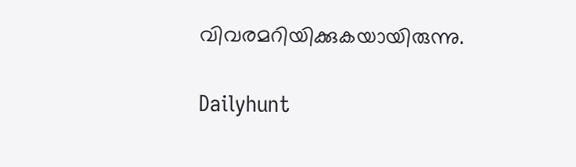വിവരമറിയിക്കുകയായിരുന്നു.

Dailyhunt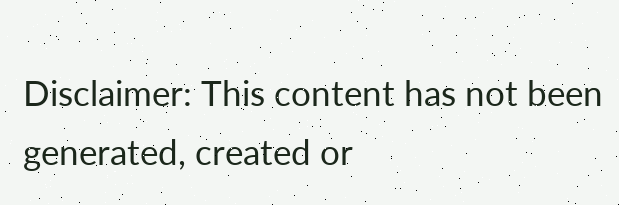Disclaimer: This content has not been generated, created or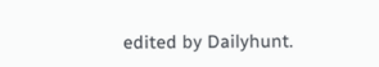edited by Dailyhunt.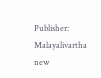Publisher: Malayalivartha new